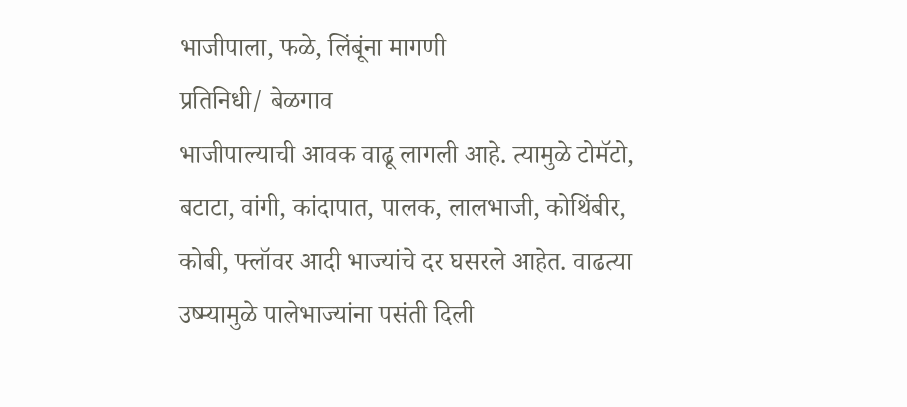भाजीपाला, फळे, लिंबूंना मागणी
प्रतिनिधी/ बेळगाव
भाजीपाल्याची आवक वाढू लागली आहे. त्यामुळे टोमॅटो, बटाटा, वांगी, कांदापात, पालक, लालभाजी, कोथिंबीर, कोबी, फ्लॉवर आदी भाज्यांचे दर घसरले आहेत. वाढत्या उष्म्यामुळे पालेभाज्यांना पसंती दिली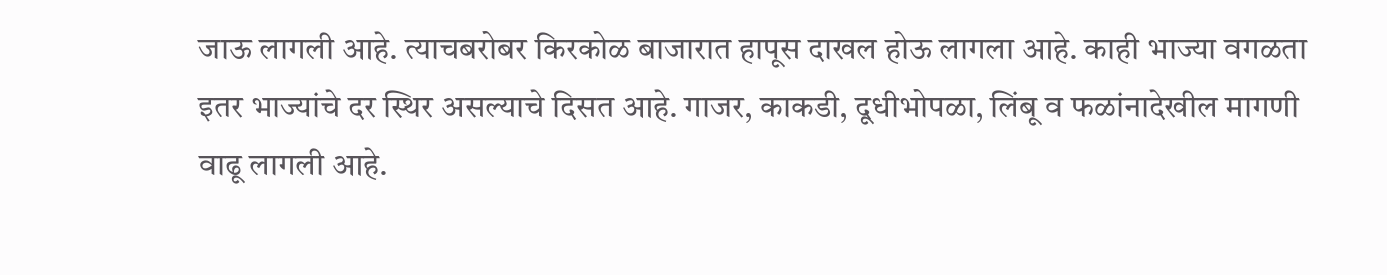जाऊ लागली आहे. त्याचबरोबर किरकोळ बाजारात हापूस दाखल होऊ लागला आहे. काही भाज्या वगळता इतर भाज्यांचे दर स्थिर असल्याचे दिसत आहे. गाजर, काकडी, दूधीभोपळा, लिंबू व फळांनादेखील मागणी वाढू लागली आहे.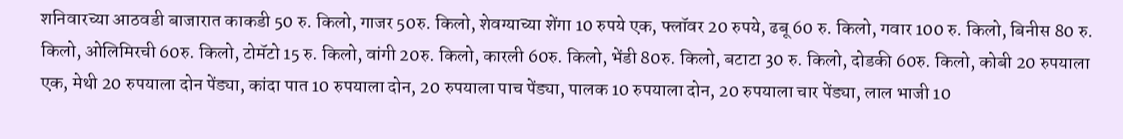शनिवारच्या आठवडी बाजारात काकडी 50 रु. किलो, गाजर 50रु. किलो, शेवग्याच्या शेंगा 10 रुपये एक, फ्लॉवर 20 रुपये, ढबू 60 रु. किलो, गवार 100 रु. किलो, बिनीस 80 रु. किलो, ओलिमिरची 60रु. किलो, टोमॅटो 15 रु. किलो, वांगी 20रु. किलो, कारली 60रु. किलो, भेंडी 80रु. किलो, बटाटा 30 रु. किलो, दोडकी 60रु. किलो, कोबी 20 रुपयाला एक, मेथी 20 रुपयाला दोन पेंड्या, कांदा पात 10 रुपयाला दोन, 20 रुपयाला पाच पेंड्या, पालक 10 रुपयाला दोन, 20 रुपयाला चार पेंड्या, लाल भाजी 10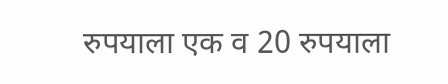रुपयाला एक व 20 रुपयाला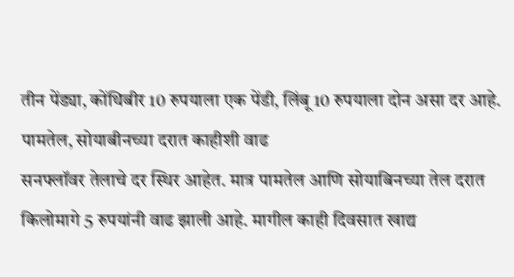तीन पेंड्या, कोंथिबीर 10 रुपयाला एक पेंडी, लिंबू 10 रुपयाला दोन असा दर आहे.
पामतेल, सोयाबीनच्या दरात काहीशी वाढ
सनफ्लॉवर तेलाचे दर स्थिर आहेत. मात्र पामतेल आणि सोयाबिनच्या तेल दरात किलोमागे 5 रुपयांनी वाढ झाली आहे. मागील काही दिवसात खाद्य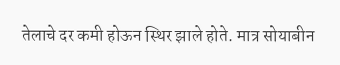तेलाचे दर कमी होऊन स्थिर झाले होते. मात्र सोयाबीन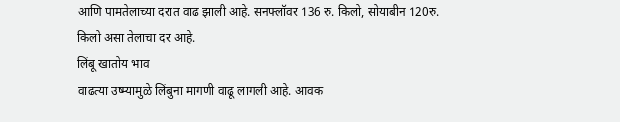आणि पामतेलाच्या दरात वाढ झाली आहे. सनफ्लॉवर 136 रु. किलो, सोयाबीन 120रु. किलो असा तेलाचा दर आहे.
लिंबू खातोय भाव
वाढत्या उष्म्यामुळे लिंबुना मागणी वाढू लागली आहे. आवक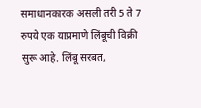समाधानकारक असली तरी 5 ते 7 रुपये एक याप्रमाणे लिंबूची विक्री सुरू आहे. लिंबू सरबत,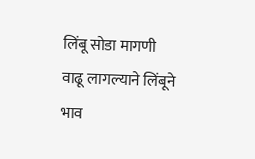लिंबू सोडा मागणी वाढू लागल्याने लिंबूने भाव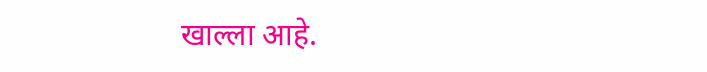खाल्ला आहे.